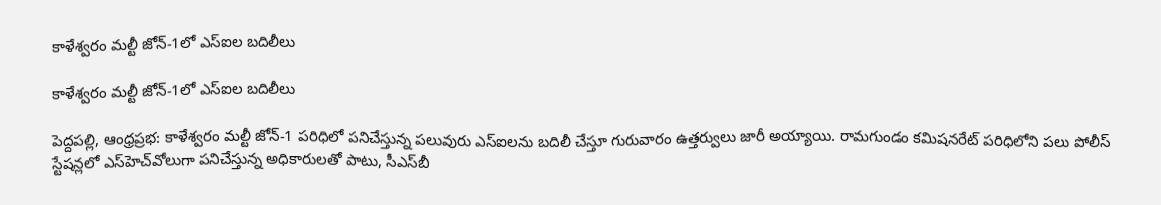కాళేశ్వరం మల్టీ జోన్‌-1లో ఎస్‌ఐల బదిలీలు

కాళేశ్వరం మల్టీ జోన్‌-1లో ఎస్‌ఐల బదిలీలు

పెద్దపల్లి, ఆంధ్రప్రభ: కాళేశ్వరం మల్టీ జోన్‌-1 పరిధిలో పనిచేస్తున్న పలువురు ఎస్‌ఐలను బదిలీ చేస్తూ గురువారం ఉత్తర్వులు జారీ అయ్యాయి. రామగుండం కమిషనరేట్ పరిధిలోని పలు పోలీస్ స్టేషన్లలో ఎస్‌హెచ్‌వోలుగా పనిచేస్తున్న అధికారులతో పాటు, సీఎస్‌బీ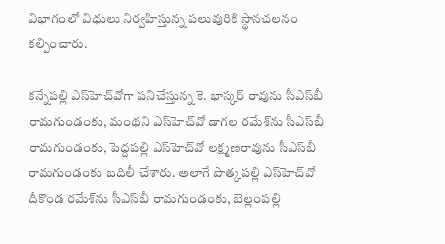విభాగంలో విధులు నిర్వహిస్తున్న పలువురికి స్థానచలనం కల్పించారు.

కన్నేపల్లి ఎస్‌హెచ్‌వోగా పనిచేస్తున్న కె. భాస్కర్ రావును సీఎస్‌బీ రామగుండంకు, మంథని ఎస్‌హెచ్‌వో డాగల రమేశ్‌ను సీఎస్‌బీ రామగుండంకు, పెద్దపల్లి ఎస్‌హెచ్‌వో లక్ష్మణరావును సీఎస్‌బీ రామగుండంకు బదిలీ చేశారు. అలాగే పొత్కపల్లి ఎస్‌హెచ్‌వో దీకొండ రమేశ్‌ను సీఎస్‌బీ రామగుండంకు, బెల్లంపల్లి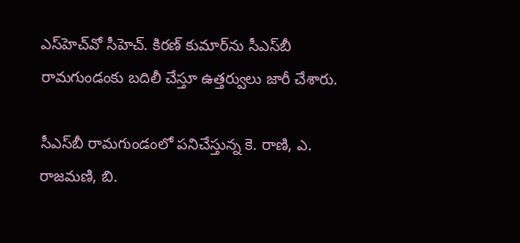ఎస్‌హెచ్‌వో సీహెచ్. కిరణ్ కుమార్‌ను సీఎస్‌బీ రామగుండంకు బదిలీ చేస్తూ ఉత్తర్వులు జారీ చేశారు.

సీఎస్‌బీ రామగుండంలో పనిచేస్తున్న కె. రాణి, ఎ. రాజమణి, బి.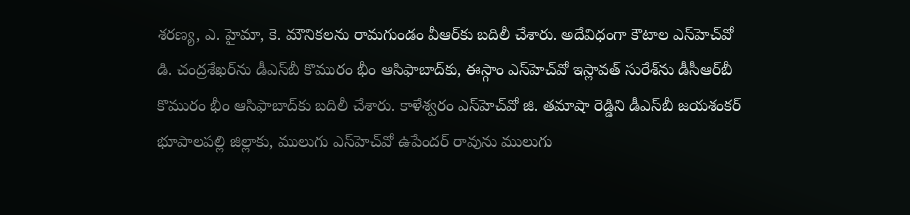శరణ్య, ఎ. హైమా, కె. మౌనికలను రామగుండం వీఆర్‌కు బదిలీ చేశారు. అదేవిధంగా కౌటాల ఎస్‌హెచ్‌వో డి. చంద్రశేఖర్‌ను డీఎస్‌బీ కొమురం భీం ఆసిఫాబాద్‌కు, ఈస్గాం ఎస్‌హెచ్‌వో ఇస్లావత్ సురేశ్‌ను డీసీఆర్‌బీ కొమురం భీం ఆసిఫాబాద్‌కు బదిలీ చేశారు. కాళేశ్వరం ఎస్‌హెచ్‌వో జి. తమాషా రెడ్డిని డీఎస్‌బీ జయశంకర్ భూపాలపల్లి జిల్లాకు, ములుగు ఎస్‌హెచ్‌వో ఉపేందర్ రావును ములుగు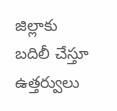జిల్లాకు బదిలీ చేస్తూ ఉత్తర్వులు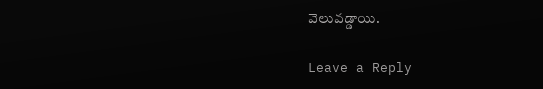వెలువడ్డాయి.

Leave a Reply